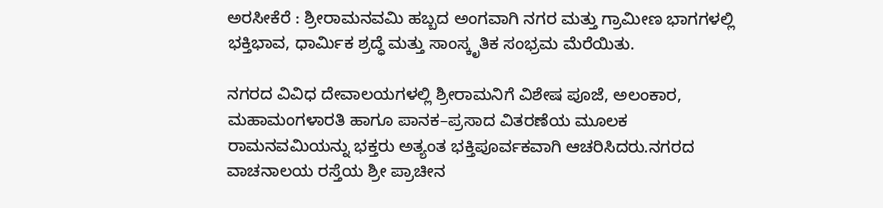ಅರಸೀಕೆರೆ : ಶ್ರೀರಾಮನವಮಿ ಹಬ್ಬದ ಅಂಗವಾಗಿ ನಗರ ಮತ್ತು ಗ್ರಾಮೀಣ ಭಾಗಗಳಲ್ಲಿ ಭಕ್ತಿಭಾವ, ಧಾರ್ಮಿಕ ಶ್ರದ್ಧೆ ಮತ್ತು ಸಾಂಸ್ಕೃತಿಕ ಸಂಭ್ರಮ ಮೆರೆಯಿತು.

ನಗರದ ವಿವಿಧ ದೇವಾಲಯಗಳಲ್ಲಿ ಶ್ರೀರಾಮನಿಗೆ ವಿಶೇಷ ಪೂಜೆ, ಅಲಂಕಾರ, ಮಹಾಮಂಗಳಾರತಿ ಹಾಗೂ ಪಾನಕ–ಪ್ರಸಾದ ವಿತರಣೆಯ ಮೂಲಕ ರಾಮನವಮಿಯನ್ನು ಭಕ್ತರು ಅತ್ಯಂತ ಭಕ್ತಿಪೂರ್ವಕವಾಗಿ ಆಚರಿಸಿದರು.ನಗರದ ವಾಚನಾಲಯ ರಸ್ತೆಯ ಶ್ರೀ ಪ್ರಾಚೀನ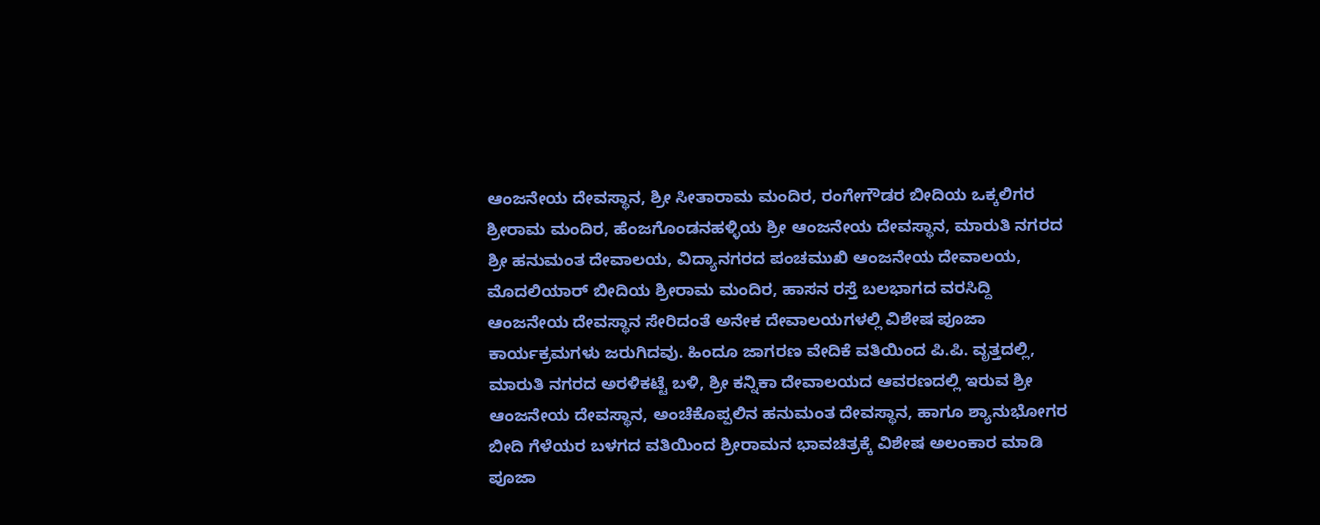ಆಂಜನೇಯ ದೇವಸ್ಥಾನ, ಶ್ರೀ ಸೀತಾರಾಮ ಮಂದಿರ, ರಂಗೇಗೌಡರ ಬೀದಿಯ ಒಕ್ಕಲಿಗರ ಶ್ರೀರಾಮ ಮಂದಿರ, ಹೆಂಜಗೊಂಡನಹಳ್ಳಿಯ ಶ್ರೀ ಆಂಜನೇಯ ದೇವಸ್ಥಾನ, ಮಾರುತಿ ನಗರದ ಶ್ರೀ ಹನುಮಂತ ದೇವಾಲಯ, ವಿದ್ಯಾನಗರದ ಪಂಚಮುಖಿ ಆಂಜನೇಯ ದೇವಾಲಯ, ಮೊದಲಿಯಾರ್ ಬೀದಿಯ ಶ್ರೀರಾಮ ಮಂದಿರ, ಹಾಸನ ರಸ್ತೆ ಬಲಭಾಗದ ವರಸಿದ್ದಿ ಆಂಜನೇಯ ದೇವಸ್ಥಾನ ಸೇರಿದಂತೆ ಅನೇಕ ದೇವಾಲಯಗಳಲ್ಲಿ ವಿಶೇಷ ಪೂಜಾ ಕಾರ್ಯಕ್ರಮಗಳು ಜರುಗಿದವು. ಹಿಂದೂ ಜಾಗರಣ ವೇದಿಕೆ ವತಿಯಿಂದ ಪಿ.ಪಿ. ವೃತ್ತದಲ್ಲಿ, ಮಾರುತಿ ನಗರದ ಅರಳಿಕಟ್ಟೆ ಬಳಿ, ಶ್ರೀ ಕನ್ನಿಕಾ ದೇವಾಲಯದ ಆವರಣದಲ್ಲಿ ಇರುವ ಶ್ರೀ ಆಂಜನೇಯ ದೇವಸ್ಥಾನ, ಅಂಚೆಕೊಪ್ಪಲಿನ ಹನುಮಂತ ದೇವಸ್ಥಾನ, ಹಾಗೂ ಶ್ಯಾನುಭೋಗರ ಬೀದಿ ಗೆಳೆಯರ ಬಳಗದ ವತಿಯಿಂದ ಶ್ರೀರಾಮನ ಭಾವಚಿತ್ರಕ್ಕೆ ವಿಶೇಷ ಅಲಂಕಾರ ಮಾಡಿ ಪೂಜಾ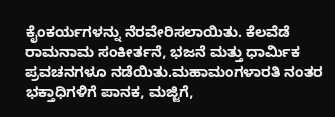ಕೈಂಕರ್ಯಗಳನ್ನು ನೆರವೇರಿಸಲಾಯಿತು. ಕೆಲವೆಡೆ ರಾಮನಾಮ ಸಂಕೀರ್ತನೆ, ಭಜನೆ ಮತ್ತು ಧಾರ್ಮಿಕ ಪ್ರವಚನಗಳೂ ನಡೆಯಿತು.ಮಹಾಮಂಗಳಾರತಿ ನಂತರ ಭಕ್ತಾಧಿಗಳಿಗೆ ಪಾನಕ, ಮಜ್ಜಿಗೆ,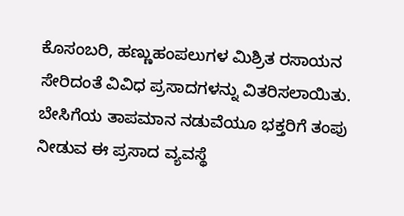ಕೊಸಂಬರಿ, ಹಣ್ಣುಹಂಪಲುಗಳ ಮಿಶ್ರಿತ ರಸಾಯನ ಸೇರಿದಂತೆ ವಿವಿಧ ಪ್ರಸಾದಗಳನ್ನು ವಿತರಿಸಲಾಯಿತು. ಬೇಸಿಗೆಯ ತಾಪಮಾನ ನಡುವೆಯೂ ಭಕ್ತರಿಗೆ ತಂಪು ನೀಡುವ ಈ ಪ್ರಸಾದ ವ್ಯವಸ್ಥೆ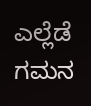ಎಲ್ಲೆಡೆ ಗಮನ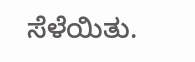ಸೆಳೆಯಿತು.